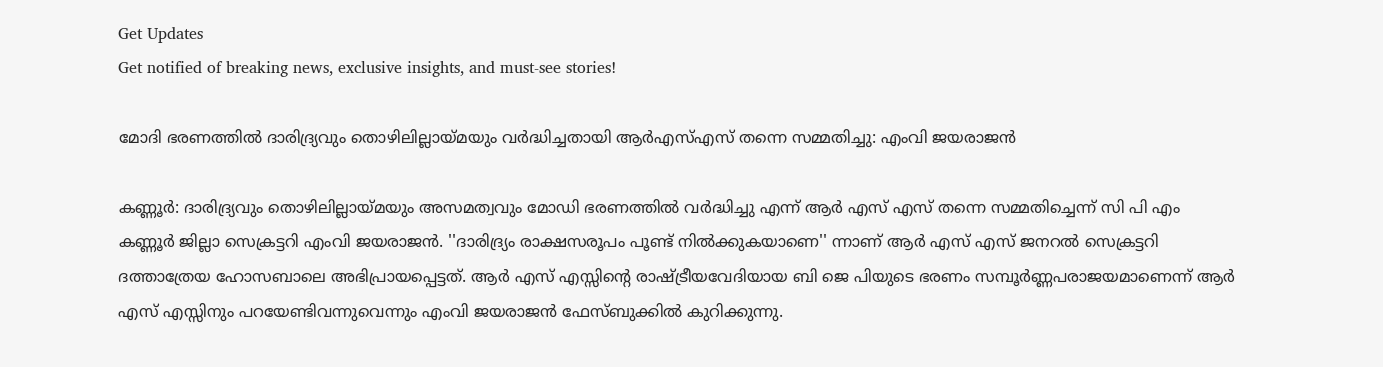Get Updates
Get notified of breaking news, exclusive insights, and must-see stories!

മോദി ഭരണത്തില്‍ ദാരിദ്ര്യവും തൊഴിലില്ലായ്മയും വർദ്ധിച്ചതായി ആർഎസ്എസ് തന്നെ സമ്മതിച്ചു: എംവി ജയരാജന്‍

കണ്ണൂർ: ദാരിദ്ര്യവും തൊഴിലില്ലായ്മയും അസമത്വവും മോഡി ഭരണത്തിൽ വർദ്ധിച്ചു എന്ന് ആർ എസ് എസ് തന്നെ സമ്മതിച്ചെന്ന് സി പി എം കണ്ണൂർ ജില്ലാ സെക്രട്ടറി എംവി ജയരാജന്‍. ''ദാരിദ്ര്യം രാക്ഷസരൂപം പൂണ്ട് നിൽക്കുകയാണെ'' ന്നാണ് ആർ എസ് എസ് ജനറൽ സെക്രട്ടറി ദത്താത്രേയ ഹോസബാലെ അഭിപ്രായപ്പെട്ടത്. ആർ എസ് എസ്സിന്റെ രാഷ്ട്രീയവേദിയായ ബി ജെ പിയുടെ ഭരണം സമ്പൂർണ്ണപരാജയമാണെന്ന് ആർ എസ് എസ്സിനും പറയേണ്ടിവന്നുവെന്നും എംവി ജയരാജന്‍ ഫേസ്ബുക്കില്‍ കുറിക്കുന്നു.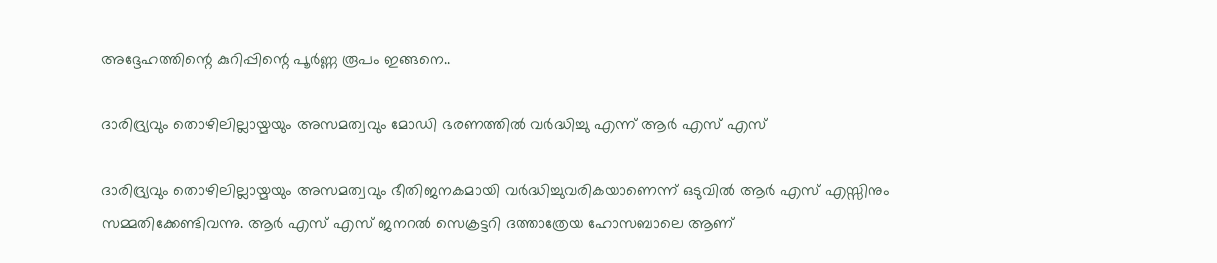അദ്ദേഹത്തിന്റെ കുറിപ്പിന്റെ പൂർണ്ണ രൂപം ഇങ്ങനെ..

ദാരിദ്ര്യവും തൊഴിലില്ലായ്മയും അസമത്വവും മോഡി ഭരണത്തിൽ വർദ്ധിച്ചു എന്ന് ആർ എസ് എസ്

ദാരിദ്ര്യവും തൊഴിലില്ലായ്മയും അസമത്വവും ഭീതിജനകമായി വർദ്ധിച്ചുവരികയാണെന്ന് ഒടുവിൽ ആർ എസ് എസ്സിനും സമ്മതിക്കേണ്ടിവന്നു. ആർ എസ് എസ് ജനറൽ സെക്രട്ടറി ദത്താത്രേയ ഹോസബാലെ ആണ്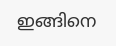ഇങ്ങിനെ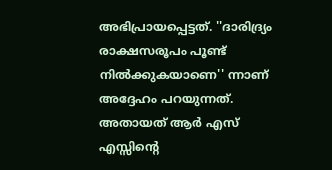അഭിപ്രായപ്പെട്ടത്. ''ദാരിദ്ര്യം രാക്ഷസരൂപം പൂണ്ട് നിൽക്കുകയാണെ'' ന്നാണ് അദ്ദേഹം പറയുന്നത്. അതായത് ആർ എസ് എസ്സിന്റെ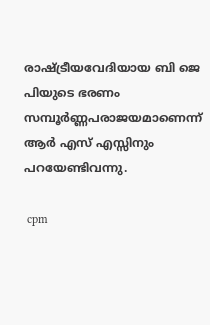രാഷ്ട്രീയവേദിയായ ബി ജെ പിയുടെ ഭരണം സമ്പൂർണ്ണപരാജയമാണെന്ന് ആർ എസ് എസ്സിനും പറയേണ്ടിവന്നു.

 cpm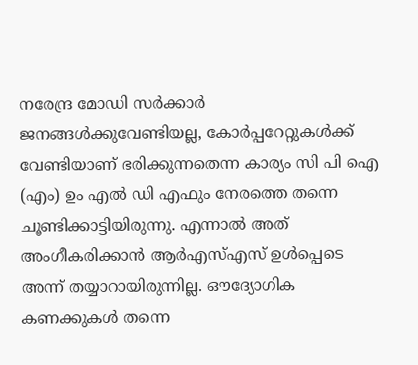നരേന്ദ്ര മോഡി സർക്കാർ ജനങ്ങൾക്കുവേണ്ടിയല്ല, കോർപ്പറേറ്റുകൾക്ക് വേണ്ടിയാണ് ഭരിക്കുന്നതെന്ന കാര്യം സി പി ഐ (എം) ഉം എല്‍ ഡി എഫും നേരത്തെ തന്നെ ചൂണ്ടിക്കാട്ടിയിരുന്നു. എന്നാൽ അത് അംഗീകരിക്കാൻ ആർഎസ്എസ് ഉൾപ്പെടെ അന്ന് തയ്യാറായിരുന്നില്ല. ഔദ്യോഗിക കണക്കുകൾ തന്നെ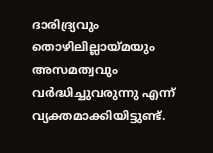ദാരിദ്ര്യവും തൊഴിലില്ലായ്മയും അസമത്വവും വർദ്ധിച്ചുവരുന്നു എന്ന് വ്യക്തമാക്കിയിട്ടുണ്ട്.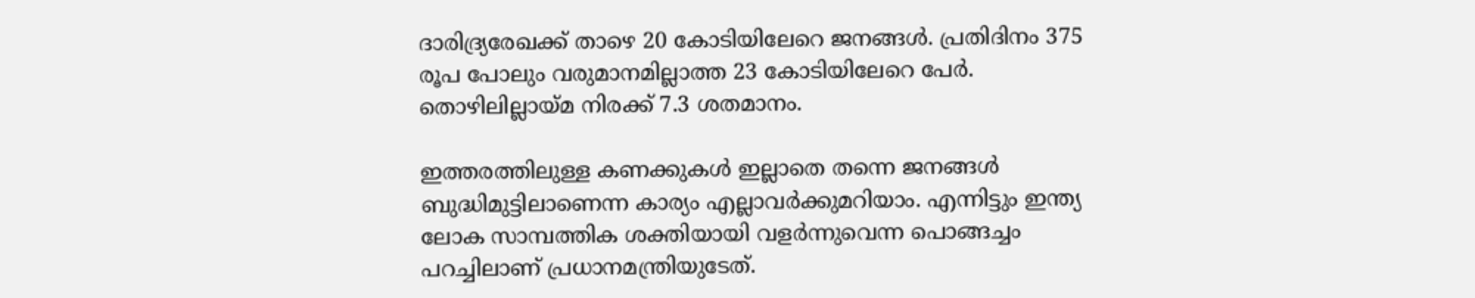ദാരിദ്ര്യരേഖക്ക് താഴെ 20 കോടിയിലേറെ ജനങ്ങൾ. പ്രതിദിനം 375 രൂപ പോലും വരുമാനമില്ലാത്ത 23 കോടിയിലേറെ പേർ. തൊഴിലില്ലായ്മ നിരക്ക് 7.3 ശതമാനം.

ഇത്തരത്തിലുള്ള കണക്കുകൾ ഇല്ലാതെ തന്നെ ജനങ്ങൾ ബുദ്ധിമുട്ടിലാണെന്ന കാര്യം എല്ലാവർക്കുമറിയാം. എന്നിട്ടും ഇന്ത്യ ലോക സാമ്പത്തിക ശക്തിയായി വളർന്നുവെന്ന പൊങ്ങച്ചം പറച്ചിലാണ് പ്രധാനമന്ത്രിയുടേത്.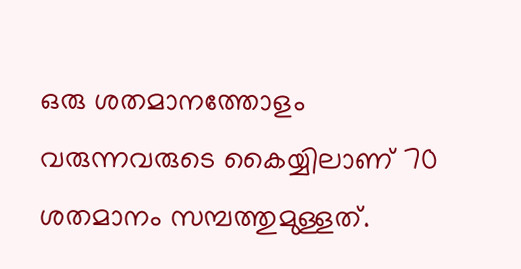ഒരു ശതമാനത്തോളം വരുന്നവരുടെ കൈയ്യിലാണ് 70 ശതമാനം സമ്പത്തുമുള്ളത്.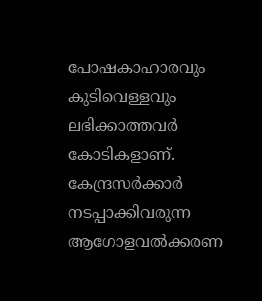പോഷകാഹാരവും കുടിവെള്ളവും ലഭിക്കാത്തവർ കോടികളാണ്. കേന്ദ്രസർക്കാർ നടപ്പാക്കിവരുന്ന ആഗോളവൽക്കരണ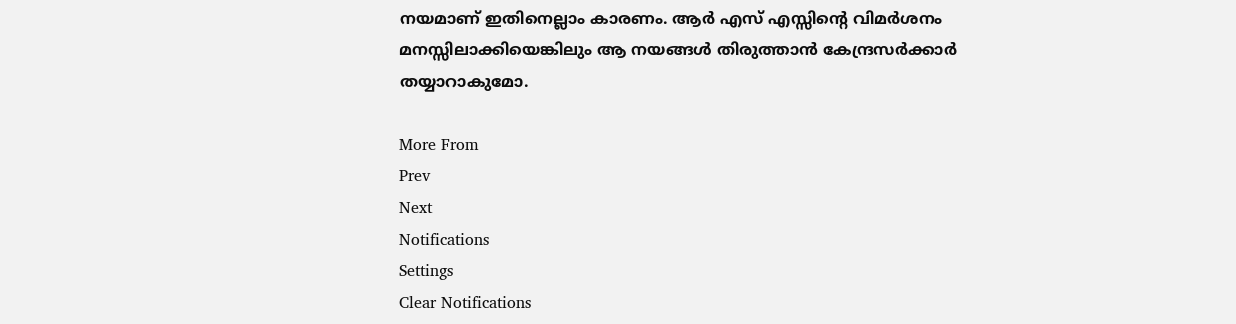നയമാണ് ഇതിനെല്ലാം കാരണം. ആർ എസ് എസ്സിന്റെ വിമർശനം മനസ്സിലാക്കിയെങ്കിലും ആ നയങ്ങൾ തിരുത്താൻ കേന്ദ്രസർക്കാർ തയ്യാറാകുമോ.

More From
Prev
Next
Notifications
Settings
Clear Notifications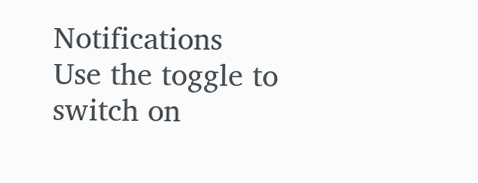Notifications
Use the toggle to switch on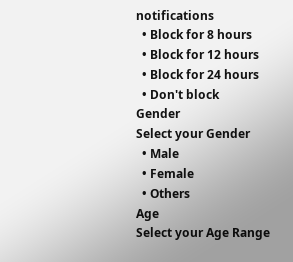notifications
  • Block for 8 hours
  • Block for 12 hours
  • Block for 24 hours
  • Don't block
Gender
Select your Gender
  • Male
  • Female
  • Others
Age
Select your Age Range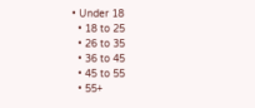• Under 18
  • 18 to 25
  • 26 to 35
  • 36 to 45
  • 45 to 55
  • 55+